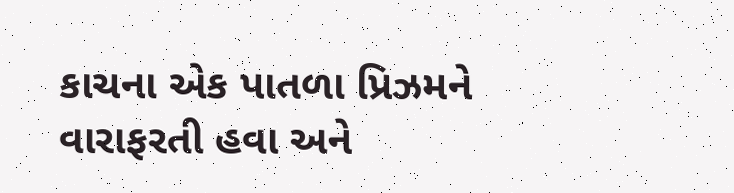કાચના એક પાતળા પ્રિઝમને વારાફરતી હવા અને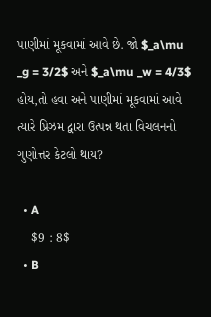પાણીમાં મૂકવામાં આવે છે. જો $_a\mu _g = 3/2$ અને $_a\mu _w = 4/3$ હોય,તો હવા અને પાણીમાં મૂકવામાં આવે ત્યારે પ્રિઝમ દ્વારા ઉત્પન્ન થતા વિચલનનો ગુણોત્તર કેટલો થાય?

  • A
    $9 : 8$
  • B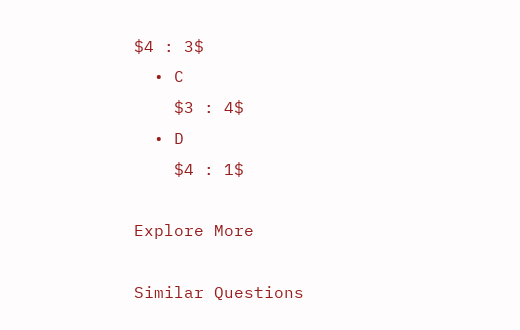$4 : 3$
  • C
    $3 : 4$
  • D
    $4 : 1$

Explore More

Similar Questions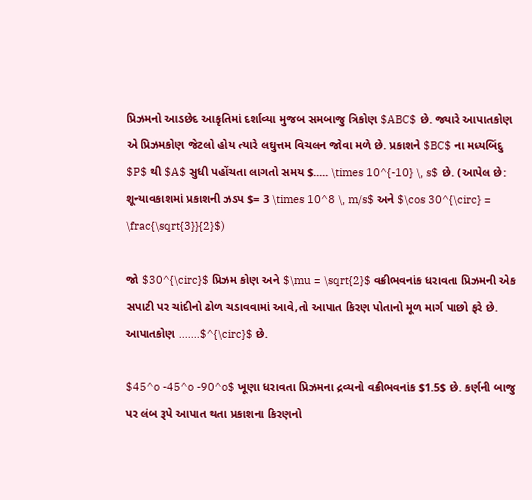પ્રિઝમનો આડછેદ આકૃતિમાં દર્શાવ્યા મુજબ સમબાજુ ત્રિકોણ $ABC$ છે. જ્યારે આપાતકોણ એ પ્રિઝમકોણ જેટલો હોય ત્યારે લઘુત્તમ વિચલન જોવા મળે છે. પ્રકાશને $BC$ ના મધ્યબિંદુ $P$ થી $A$ સુધી પહોંચતા લાગતો સમય $..... \times 10^{-10} \, s$ છે. (આપેલ છે: શૂન્યાવકાશમાં પ્રકાશની ઝડપ $= 3 \times 10^8 \, m/s$ અને $\cos 30^{\circ} = \frac{\sqrt{3}}{2}$)

જો $30^{\circ}$ પ્રિઝમ કોણ અને $\mu = \sqrt{2}$ વક્રીભવનાંક ધરાવતા પ્રિઝમની એક સપાટી પર ચાંદીનો ઢોળ ચડાવવામાં આવે,તો આપાત કિરણ પોતાનો મૂળ માર્ગ પાછો ફરે છે. આપાતકોણ .......$^{\circ}$ છે.

$45^o -45^o -90^o$ ખૂણા ધરાવતા પ્રિઝમના દ્રવ્યનો વક્રીભવનાંક $1.5$ છે. કર્ણની બાજુ પર લંબ રૂપે આપાત થતા પ્રકાશના કિરણનો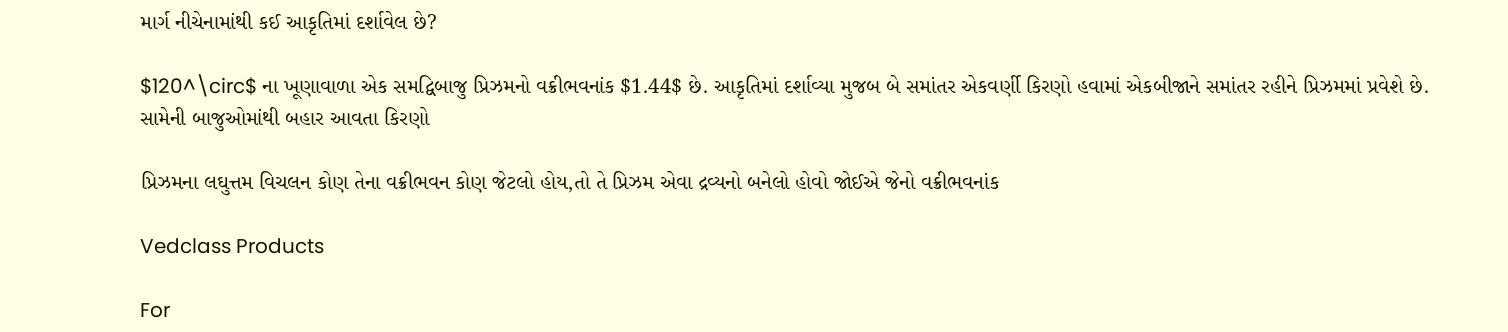માર્ગ નીચેનામાંથી કઈ આકૃતિમાં દર્શાવેલ છે?

$120^\circ$ ના ખૂણાવાળા એક સમદ્વિબાજુ પ્રિઝમનો વક્રીભવનાંક $1.44$ છે. આકૃતિમાં દર્શાવ્યા મુજબ બે સમાંતર એકવર્ણી કિરણો હવામાં એકબીજાને સમાંતર રહીને પ્રિઝમમાં પ્રવેશે છે. સામેની બાજુઓમાંથી બહાર આવતા કિરણો

પ્રિઝમના લઘુત્તમ વિચલન કોણ તેના વક્રીભવન કોણ જેટલો હોય,તો તે પ્રિઝમ એવા દ્રવ્યનો બનેલો હોવો જોઈએ જેનો વક્રીભવનાંક

Vedclass Products

For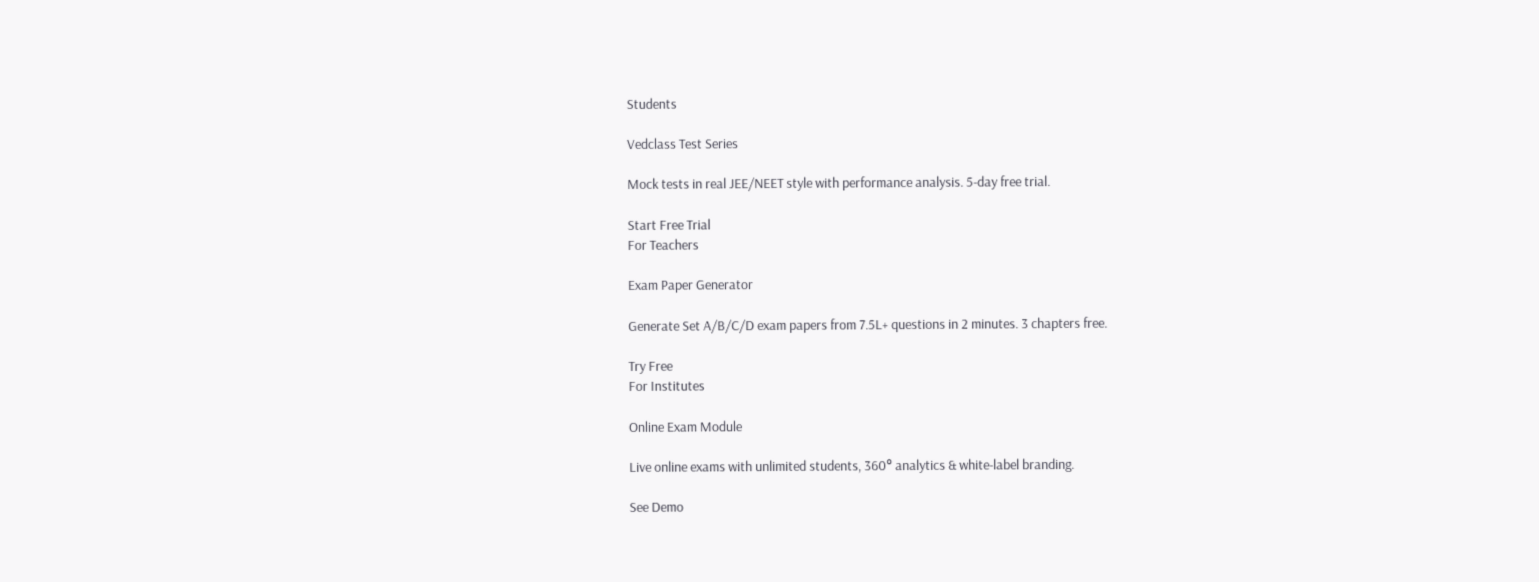Students

Vedclass Test Series

Mock tests in real JEE/NEET style with performance analysis. 5-day free trial.

Start Free Trial
For Teachers

Exam Paper Generator

Generate Set A/B/C/D exam papers from 7.5L+ questions in 2 minutes. 3 chapters free.

Try Free
For Institutes

Online Exam Module

Live online exams with unlimited students, 360° analytics & white-label branding.

See Demo